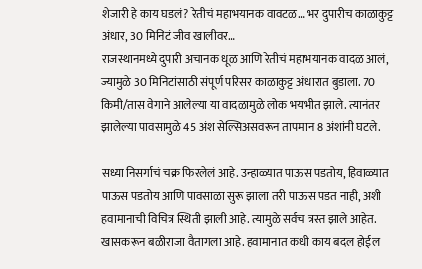शेजारी हे काय घडलं? रेतीचं महाभयानक वावटळ… भर दुपारीच काळाकुट्ट अंधार, 30 मिनिटं जीव खालीवर…
राजस्थानमध्ये दुपारी अचानक धूळ आणि रेतीचं महाभयानक वादळ आलं, ज्यामुळे 30 मिनिटांसाठी संपूर्ण परिसर काळाकुट्ट अंधारात बुडाला. 70 किमी/तास वेगाने आलेल्या या वादळामुळे लोक भयभीत झाले. त्यानंतर झालेल्या पावसामुळे 45 अंश सेल्सिअसवरून तापमान 8 अंशांनी घटले.

सध्या निसर्गाचं चक्र फिरलेलं आहे. उन्हाळ्यात पाऊस पडतोय, हिवाळ्यात पाऊस पडतोय आणि पावसाळा सुरू झाला तरी पाऊस पडत नाही, अशी हवामानाची विचित्र स्थिती झाली आहे. त्यामुळे सर्वच त्रस्त झाले आहेत. खासकरून बळीराजा वैतागला आहे. हवामानात कधी काय बदल होईल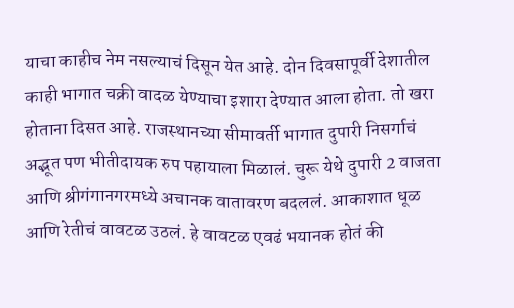याचा काहीच नेम नसल्याचं दिसून येत आहे. दोन दिवसापूर्वी देशातील काही भागात चक्री वादळ येण्याचा इशारा देण्यात आला होता. तो खरा होताना दिसत आहे. राजस्थानच्या सीमावर्ती भागात दुपारी निसर्गाचं अद्भूत पण भीतीदायक रुप पहायाला मिळालं. चुरू येथे दुपारी 2 वाजता आणि श्रीगंगानगरमध्ये अचानक वातावरण बदललं. आकाशात धूळ आणि रेतीचं वावटळ उठलं. हे वावटळ एवढं भयानक होतं की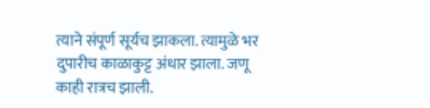त्याने संपूर्ण सूर्यच झाकला. त्यामुळे भर दुपारीच काळाकुट्ट अंधार झाला. जणू काही रात्रच झाली.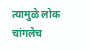त्यामुळे लोक चांगलेच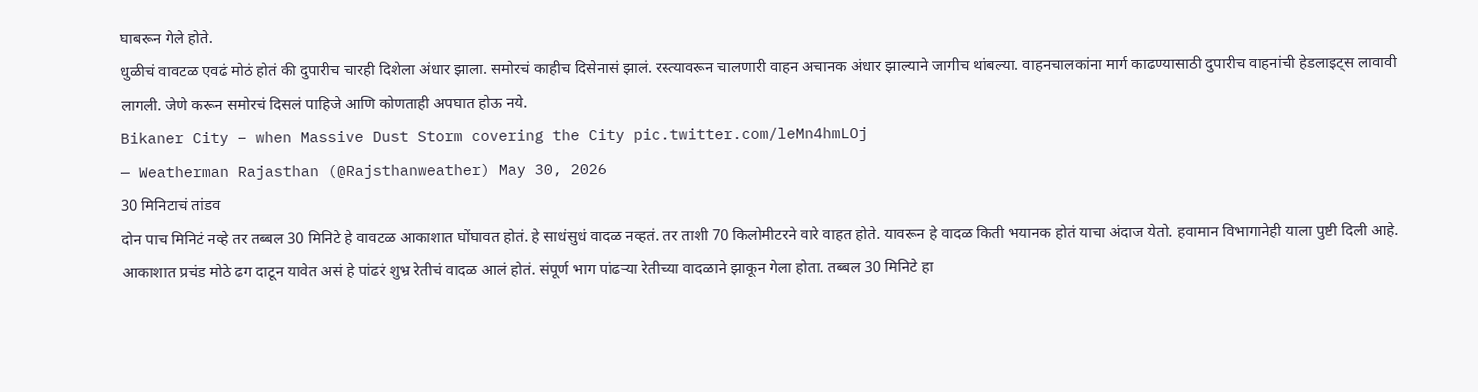घाबरून गेले होते.
धुळीचं वावटळ एवढं मोठं होतं की दुपारीच चारही दिशेला अंधार झाला. समोरचं काहीच दिसेनासं झालं. रस्त्यावरून चालणारी वाहन अचानक अंधार झाल्याने जागीच थांबल्या. वाहनचालकांना मार्ग काढण्यासाठी दुपारीच वाहनांची हेडलाइट्स लावावी लागली. जेणे करून समोरचं दिसलं पाहिजे आणि कोणताही अपघात होऊ नये.
Bikaner City – when Massive Dust Storm covering the City pic.twitter.com/leMn4hmLOj
— Weatherman Rajasthan (@Rajsthanweather) May 30, 2026
30 मिनिटाचं तांडव
दोन पाच मिनिटं नव्हे तर तब्बल 30 मिनिटे हे वावटळ आकाशात घोंघावत होतं. हे साधंसुधं वादळ नव्हतं. तर ताशी 70 किलोमीटरने वारे वाहत होते. यावरून हे वादळ किती भयानक होतं याचा अंदाज येतो. हवामान विभागानेही याला पुष्टी दिली आहे. आकाशात प्रचंड मोठे ढग दाटून यावेत असं हे पांढरं शुभ्र रेतीचं वादळ आलं होतं. संपूर्ण भाग पांढऱ्या रेतीच्या वादळाने झाकून गेला होता. तब्बल 30 मिनिटे हा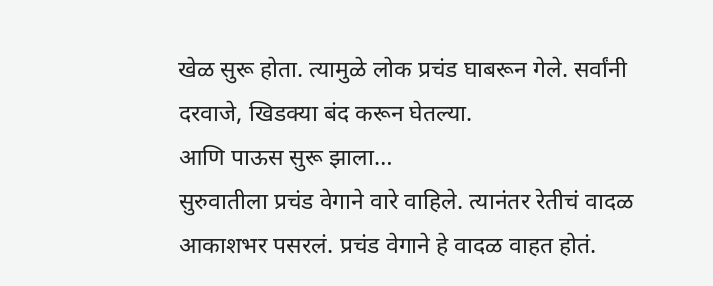खेळ सुरू होता. त्यामुळे लोक प्रचंड घाबरून गेले. सर्वांनी दरवाजे, खिडक्या बंद करून घेतल्या.
आणि पाऊस सुरू झाला…
सुरुवातीला प्रचंड वेगाने वारे वाहिले. त्यानंतर रेतीचं वादळ आकाशभर पसरलं. प्रचंड वेगाने हे वादळ वाहत होतं.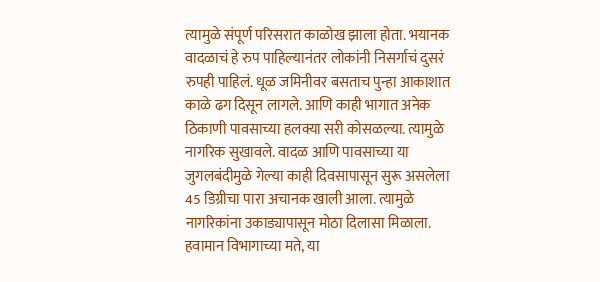त्यामुळे संपूर्ण परिसरात काळोख झाला होता. भयानक वादळाचं हे रुप पाहिल्यानंतर लोकांनी निसर्गाचं दुसरं रुपही पाहिलं. धूळ जमिनीवर बसताच पुन्हा आकाशात काळे ढग दिसून लागले. आणि काही भागात अनेक ठिकाणी पावसाच्या हलक्या सरी कोसळल्या. त्यामुळे नागरिक सुखावले. वादळ आणि पावसाच्या या जुगलबंदीमुळे गेल्या काही दिवसापासून सुरू असलेला 45 डिग्रीचा पारा अचानक खाली आला. त्यामुळे नागरिकांना उकाड्यापासून मोठा दिलासा मिळाला. हवामान विभागाच्या मते, या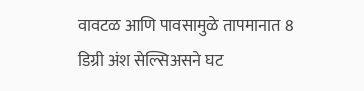वावटळ आणि पावसामुळे तापमानात 8 डिग्री अंश सेल्सिअसने घट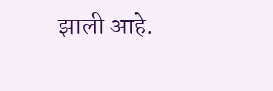झाली आहे.